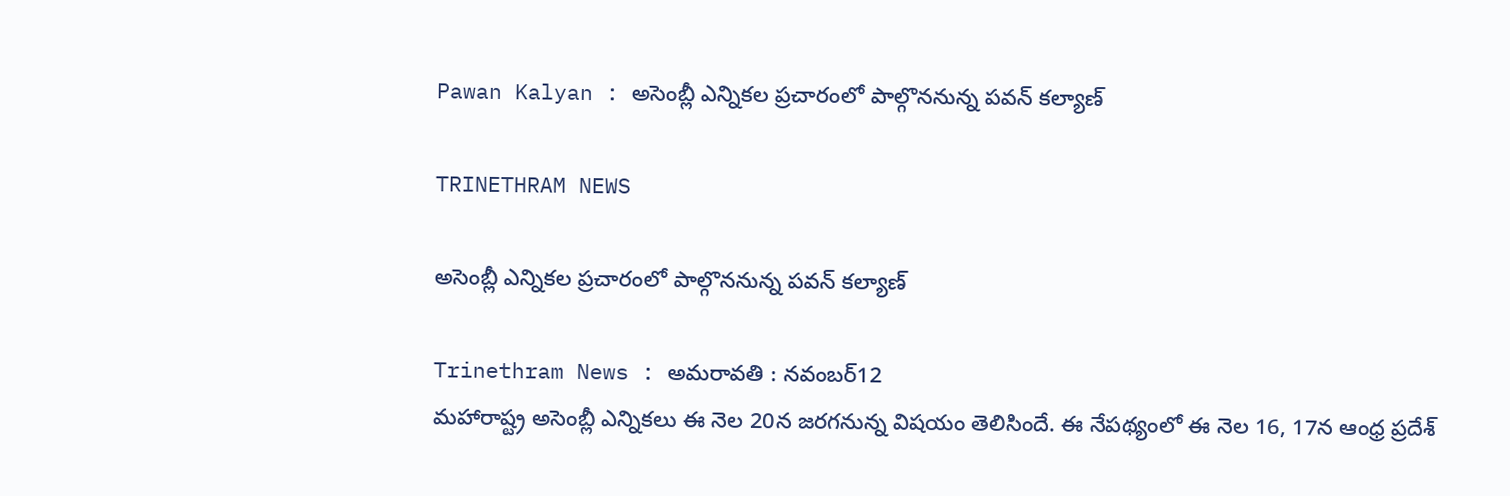Pawan Kalyan : అసెంబ్లీ ఎన్నికల ప్రచారంలో పాల్గొననున్న పవన్ కల్యాణ్

TRINETHRAM NEWS

అసెంబ్లీ ఎన్నికల ప్రచారంలో పాల్గొననున్న పవన్ కల్యాణ్

Trinethram News : అమరావతి : నవంబర్12
మహారాష్ట్ర అసెంబ్లీ ఎన్నికలు ఈ నెల 20న జరగనున్న విషయం తెలిసిందే. ఈ నేపథ్యంలో ఈ నెల 16, 17న ఆంధ్ర ప్రదేశ్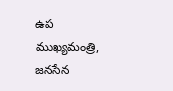ఉప ముఖ్యమంత్రి, జనసేన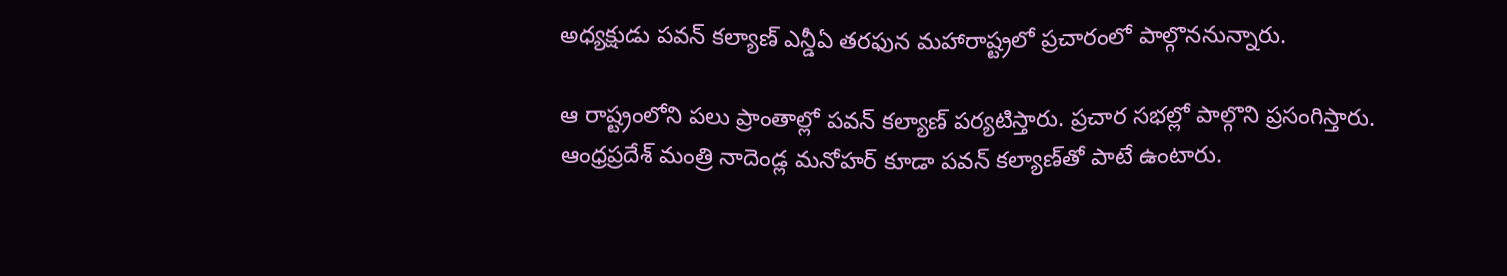అధ్యక్షుడు పవన్‌ కల్యాణ్‌ ఎన్డీఏ తరఫున మహారాష్ట్రలో ప్రచారంలో పాల్గొననున్నారు.

ఆ రాష్ట్రంలోని పలు ప్రాంతాల్లో పవన్ కల్యాణ్ పర్యటిస్తారు. ప్రచార సభల్లో పాల్గొని ప్రసంగిస్తారు. ఆంధ్రప్రదేశ్ మంత్రి నాదెండ్ల మనోహర్‌ కూడా పవన్ కల్యాణ్‌తో పాటే ఉంటారు.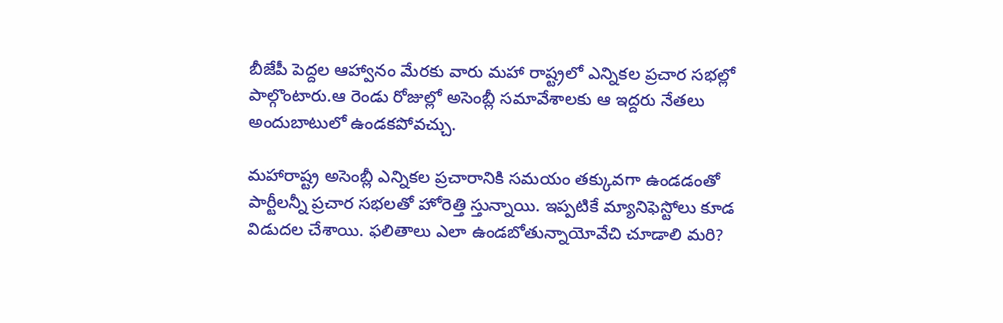బీజేపీ పెద్దల ఆహ్వానం మేరకు వారు మహా రాష్ట్రలో ఎన్నికల ప్రచార సభల్లో పాల్గొంటారు.ఆ రెండు రోజుల్లో అసెంబ్లీ సమావేశాలకు ఆ ఇద్దరు నేతలు అందుబాటులో ఉండకపోవచ్చు.

మహారాష్ట్ర అసెంబ్లీ ఎన్నికల ప్రచారానికి సమయం తక్కువగా ఉండడంతో పార్టీలన్నీ ప్రచార సభలతో హోరెత్తి స్తున్నాయి. ఇప్పటికే మ్యానిఫెస్టోలు కూడ విడుదల చేశాయి. ఫలితాలు ఎలా ఉండబోతున్నాయోవేచి చూడాలి మరి?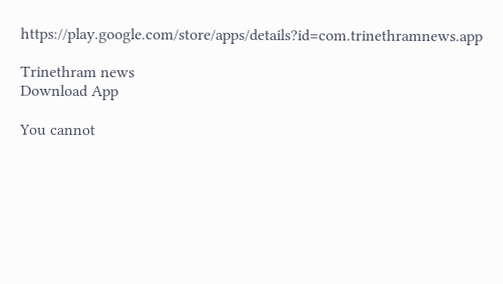https://play.google.com/store/apps/details?id=com.trinethramnews.app

Trinethram news
Download App

You cannot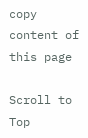copy content of this page

Scroll to Top